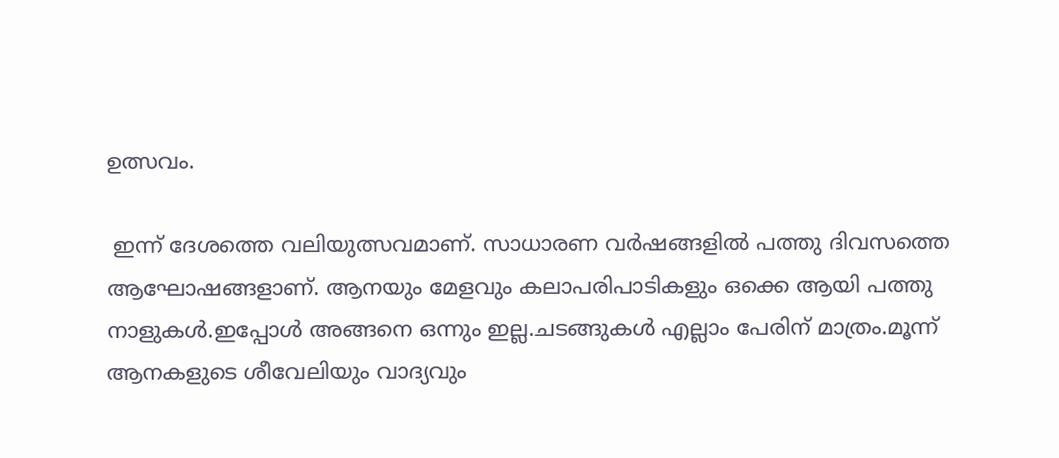ഉത്സവം.

 ഇന്ന് ദേശത്തെ വലിയുത്സവമാണ്. സാധാരണ വർഷങ്ങളിൽ പത്തു ദിവസത്തെ ആഘോഷങ്ങളാണ്. ആനയും മേളവും കലാപരിപാടികളും ഒക്കെ ആയി പത്തു നാളുകൾ.ഇപ്പോൾ അങ്ങനെ ഒന്നും ഇല്ല.ചടങ്ങുകൾ എല്ലാം പേരിന് മാത്രം.മൂന്ന് ആനകളുടെ ശീവേലിയും വാദ്യവും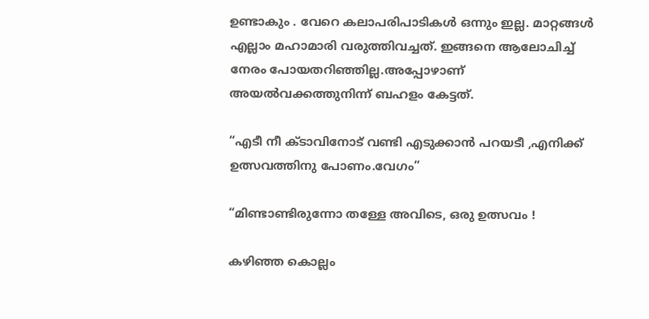ഉണ്ടാകും . വേറെ കലാപരിപാടികൾ ഒന്നും ഇല്ല. മാറ്റങ്ങൾ എല്ലാം മഹാമാരി വരുത്തിവച്ചത്. ഇങ്ങനെ ആലോചിച്ച് നേരം പോയതറിഞ്ഞില്ല.അപ്പോഴാണ് അയൽവക്കത്തുനിന്ന് ബഹളം കേട്ടത്.

“എടീ നീ ക്ടാവിനോട് വണ്ടി എടുക്കാൻ പറയടീ ,എനിക്ക് ഉത്സവത്തിനു പോണം.വേഗം”

“മിണ്ടാണ്ടിരുന്നോ തള്ളേ അവിടെ, ഒരു ഉത്സവം !

കഴിഞ്ഞ കൊല്ലം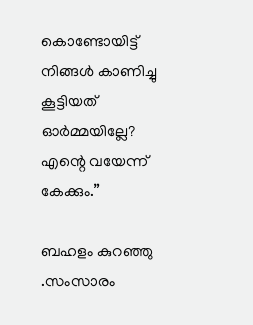കൊണ്ടോയിട്ട് നിങ്ങൾ കാണിച്ചു കൂട്ടിയത് ഓർമ്മയില്ലേ? എന്റെ വയേന്ന് കേക്കും.”

ബഹളം കുറഞ്ഞു .സംസാരം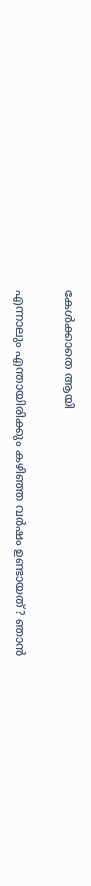കേൾക്കാതെ ആയി

എന്നാലും എന്തായിരിക്കും കഴിഞ്ഞ വർഷം ഉണ്ടായത്? ഞാൻ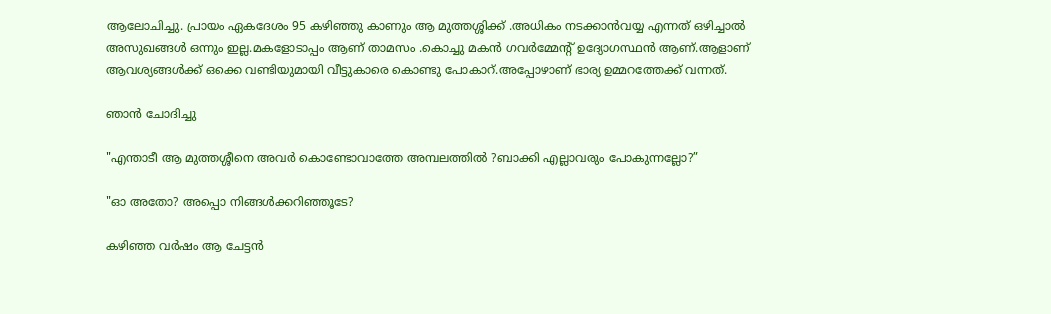ആലോചിച്ചു. പ്രായം ഏകദേശം 95 കഴിഞ്ഞു കാണും ആ മുത്തശ്ശിക്ക് .അധികം നടക്കാൻവയ്യ എന്നത് ഒഴിച്ചാൽ അസുഖങ്ങൾ ഒന്നും ഇല്ല.മകളോടാപ്പം ആണ് താമസം .കൊച്ചു മകൻ ഗവർമ്മേന്റ് ഉദ്യോഗസ്ഥൻ ആണ്.ആളാണ് ആവശ്യങ്ങൾക്ക് ഒക്കെ വണ്ടിയുമായി വീട്ടുകാരെ കൊണ്ടു പോകാറ്.അപ്പോഴാണ് ഭാര്യ ഉമ്മറത്തേക്ക് വന്നത്.

ഞാൻ ചോദിച്ചു

"എന്താടീ ആ മുത്തശ്ശീനെ അവർ കൊണ്ടോവാത്തേ അമ്പലത്തിൽ ?ബാക്കി എല്ലാവരും പോകുന്നല്ലോ?”

"ഓ അതോ? അപ്പൊ നിങ്ങൾക്കറിഞ്ഞൂടേ?

കഴിഞ്ഞ വർഷം ആ ചേട്ടൻ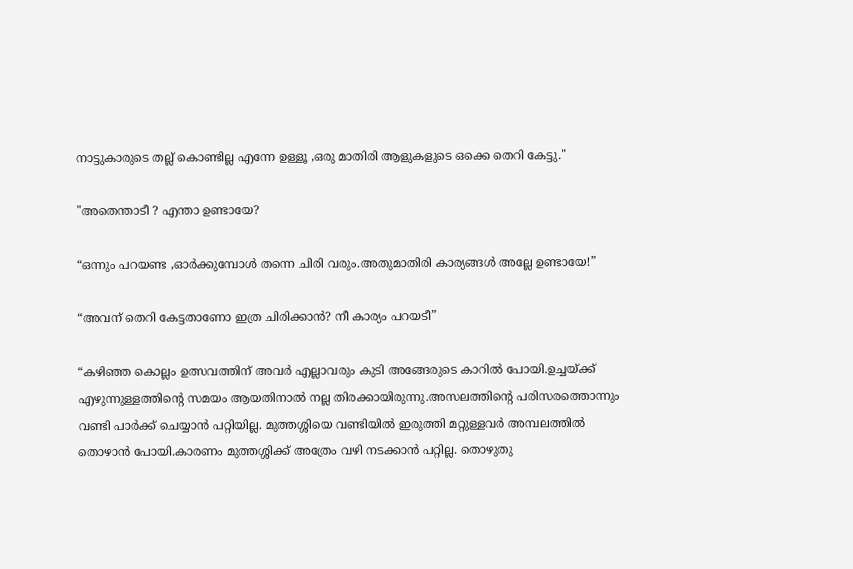നാട്ടുകാരുടെ തല്ല് കൊണ്ടില്ല എന്നേ ഉള്ളൂ ,ഒരു മാതിരി ആളുകളുടെ ഒക്കെ തെറി കേട്ടു."

"അതെന്താടീ ? എന്താ ഉണ്ടായേ?

“ഒന്നും പറയണ്ട ,ഓർക്കുമ്പോൾ തന്നെ ചിരി വരും.അതുമാതിരി കാര്യങ്ങൾ അല്ലേ ഉണ്ടായേ!”

“അവന് തെറി കേട്ടതാണോ ഇത്ര ചിരിക്കാൻ? നീ കാര്യം പറയടീ”

“കഴിഞ്ഞ കൊല്ലം ഉത്സവത്തിന് അവർ എല്ലാവരും കുടി അങ്ങേരുടെ കാറിൽ പോയി.ഉച്ചയ്ക്ക് എഴുന്നുള്ളത്തിന്റെ സമയം ആയതിനാൽ നല്ല തിരക്കായിരുന്നു.അസലത്തിന്റെ പരിസരത്തൊന്നും വണ്ടി പാർക്ക് ചെയ്യാൻ പറ്റിയില്ല. മുത്തശ്ശിയെ വണ്ടിയിൽ ഇരുത്തി മറ്റുള്ളവർ അമ്പലത്തിൽ തൊഴാൻ പോയി.കാരണം മുത്തശ്ശിക്ക് അത്രേം വഴി നടക്കാൻ പറ്റില്ല. തൊഴുതു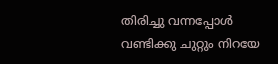തിരിച്ചു വന്നപ്പോൾ വണ്ടിക്കു ചുറ്റും നിറയേ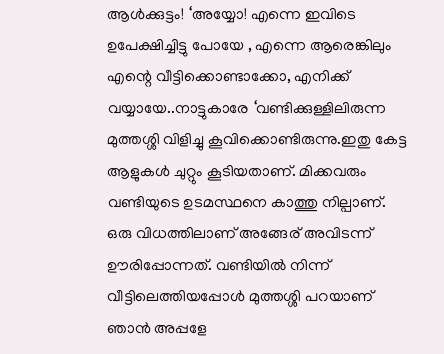ആൾക്കുട്ടം! ‘അയ്യോ! എന്നെ ഇവിടെ ഉപേക്ഷിച്ചിട്ടു പോയേ , എന്നെ ആരെങ്കിലും എന്റെ വീട്ടിക്കൊണ്ടാക്കോ, എനിക്ക് വയ്യായേ..നാട്ടുകാരേ ‘വണ്ടിക്കുള്ളിലിരുന്ന മുത്തശ്ശി വിളിച്ചു കൂവിക്കൊണ്ടിരുന്നു.ഇതു കേട്ട ആളുകൾ ചുറ്റും കൂടിയതാണ്. മിക്കവരും വണ്ടിയുടെ ഉടമസ്ഥനെ കാത്തു നില്പാണ്. ഒരു വിധത്തിലാണ് അങ്ങേര് അവിടന്ന് ഊരിപ്പോന്നത്. വണ്ടിയിൽ നിന്ന് വീട്ടിലെത്തിയപ്പോൾ മുത്തശ്ശി പറയാണ് ഞാൻ അപ്പളേ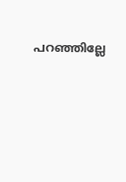പറഞ്ഞില്ലേ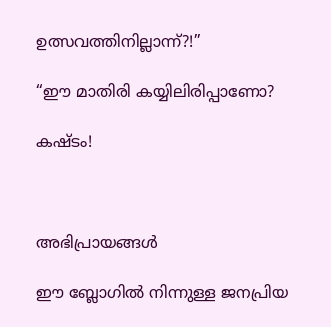ഉത്സവത്തിനില്ലാന്ന്?!”

“ഈ മാതിരി കയ്യിലിരിപ്പാണോ?

കഷ്ടം!



അഭിപ്രായങ്ങള്‍

ഈ ബ്ലോഗിൽ നിന്നുള്ള ജനപ്രിയ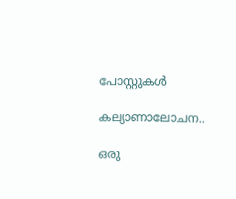പോസ്റ്റുകള്‍‌

കല്യാണാലോചന..

ഒരു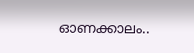ഓണക്കാലം..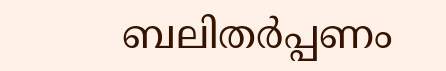ബലിതർപ്പണം